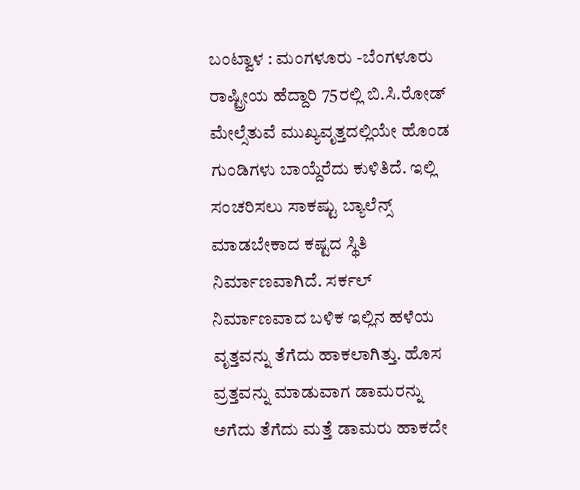ಬಂಟ್ವಾಳ : ಮಂಗಳೂರು -ಬೆಂಗಳೂರು ರಾಷ್ಟ್ರೀಯ ಹೆದ್ದಾರಿ 75ರಲ್ಲಿ ಬಿ.ಸಿ.ರೋಡ್ ಮೇಲ್ಸೆತುವೆ ಮುಖ್ಯವೃತ್ತದಲ್ಲಿಯೇ ಹೊಂಡ ಗುಂಡಿಗಳು ಬಾಯ್ದೆರೆದು ಕುಳಿತಿದೆ. ಇಲ್ಲಿ ಸಂಚರಿಸಲು ಸಾಕಷ್ಟು ಬ್ಯಾಲೆನ್ಸ್ ಮಾಡಬೇಕಾದ ಕಷ್ಟದ ಸ್ಥಿತಿ ನಿರ್ಮಾಣವಾಗಿದೆ. ಸರ್ಕಲ್ ನಿರ್ಮಾಣವಾದ ಬಳಿಕ ಇಲ್ಲಿನ ಹಳೆಯ ವೃತ್ತವನ್ನು ತೆಗೆದು ಹಾಕಲಾಗಿತ್ತು. ಹೊಸ ವ್ರತ್ತವನ್ನು ಮಾಡುವಾಗ ಡಾಮರನ್ನು ಅಗೆದು ತೆಗೆದು ಮತ್ತೆ ಡಾಮರು ಹಾಕದೇ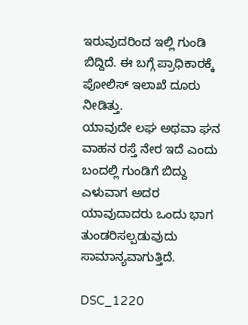ಇರುವುದರಿಂದ ಇಲ್ಲಿ ಗುಂಡಿ ಬಿದ್ದಿದೆ. ಈ ಬಗ್ಗೆ ಪ್ರಾಧಿಕಾರಕ್ಕೆ ಪೋಲಿಸ್ ಇಲಾಖೆ ದೂರು ನೀಡಿತ್ತು.
ಯಾವುದೇ ಲಘ ಅಥವಾ ಘನ ವಾಹನ ರಸ್ತೆ ನೇರ ಇದೆ ಎಂದು ಬಂದಲ್ಲಿ ಗುಂಡಿಗೆ ಬಿದ್ದು ಎಳುವಾಗ ಅದರ ಯಾವುದಾದರು ಒಂದು ಭಾಗ ತುಂಡರಿಸಲ್ಪಡುವುದು ಸಾಮಾನ್ಯವಾಗುತ್ತಿದೆ.

DSC_1220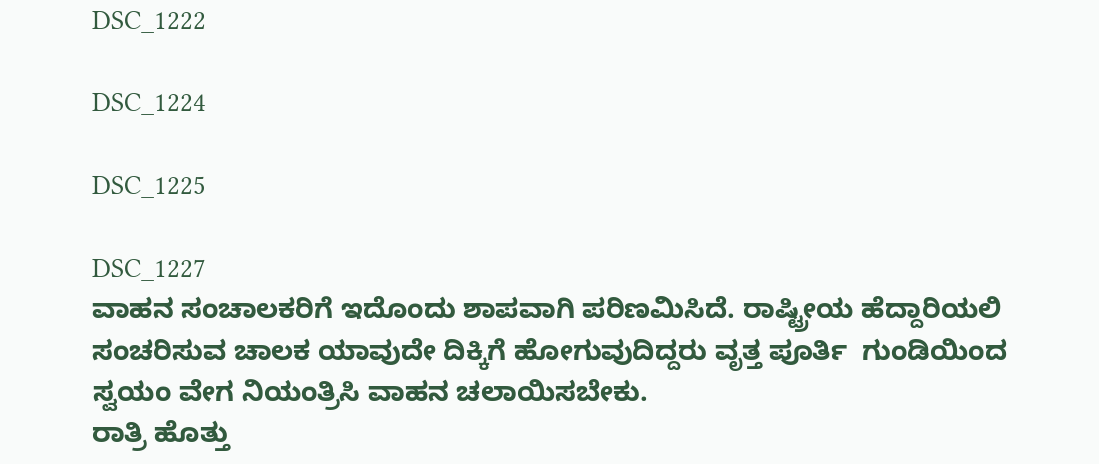DSC_1222

DSC_1224

DSC_1225

DSC_1227
ವಾಹನ ಸಂಚಾಲಕರಿಗೆ ಇದೊಂದು ಶಾಪವಾಗಿ ಪರಿಣಮಿಸಿದೆ. ರಾಷ್ಟ್ರೀಯ ಹೆದ್ದಾರಿಯಲಿ ಸಂಚರಿಸುವ ಚಾಲಕ ಯಾವುದೇ ದಿಕ್ಕಿಗೆ ಹೋಗುವುದಿದ್ದರು ವೃತ್ತ ಪೂರ್ತಿ  ಗುಂಡಿಯಿಂದ ಸ್ವಯಂ ವೇಗ ನಿಯಂತ್ರಿಸಿ ವಾಹನ ಚಲಾಯಿಸಬೇಕು.
ರಾತ್ರಿ ಹೊತ್ತು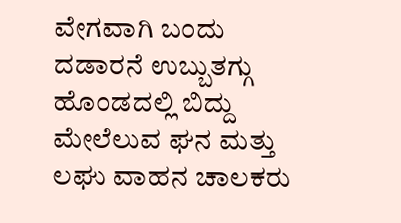ವೇಗವಾಗಿ ಬಂದು ದಡಾರನೆ ಉಬ್ಬುತಗ್ಗು ಹೊಂಡದಲ್ಲಿ ಬಿದ್ದು ಮೇಲೆಲುವ ಘನ ಮತ್ತು ಲಘು ವಾಹನ ಚಾಲಕರು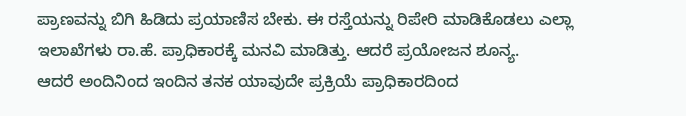ಪ್ರಾಣವನ್ನು ಬಿಗಿ ಹಿಡಿದು ಪ್ರಯಾಣಿಸ ಬೇಕು. ಈ ರಸ್ತೆಯನ್ನು ರಿಪೇರಿ ಮಾಡಿಕೊಡಲು ಎಲ್ಲಾ ಇಲಾಖೆಗಳು ರಾ.ಹೆ. ಪ್ರಾಧಿಕಾರಕ್ಕೆ ಮನವಿ ಮಾಡಿತ್ತು. ಆದರೆ ಪ್ರಯೋಜನ ಶೂನ್ಯ.
ಆದರೆ ಅಂದಿನಿಂದ ಇಂದಿನ ತನಕ ಯಾವುದೇ ಪ್ರಕ್ರಿಯೆ ಪ್ರಾಧಿಕಾರದಿಂದ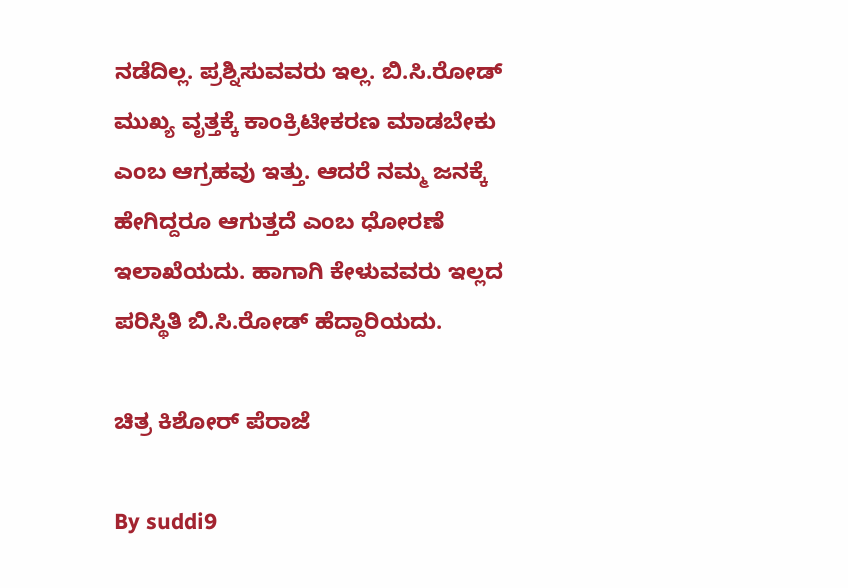ನಡೆದಿಲ್ಲ. ಪ್ರಶ್ನಿಸುವವರು ಇಲ್ಲ. ಬಿ.ಸಿ.ರೋಡ್ ಮುಖ್ಯ ವೃತ್ತಕ್ಕೆ ಕಾಂಕ್ರಿಟೀಕರಣ ಮಾಡಬೇಕು ಎಂಬ ಆಗ್ರಹವು ಇತ್ತು. ಆದರೆ ನಮ್ಮ ಜನಕ್ಕೆ ಹೇಗಿದ್ದರೂ ಆಗುತ್ತದೆ ಎಂಬ ಧೋರಣೆ ಇಲಾಖೆಯದು. ಹಾಗಾಗಿ ಕೇಳುವವರು ಇಲ್ಲದ ಪರಿಸ್ಥಿತಿ ಬಿ.ಸಿ.ರೋಡ್ ಹೆದ್ದಾರಿಯದು.

ಚಿತ್ರ ಕಿಶೋರ್ ಪೆರಾಜೆ

By suddi9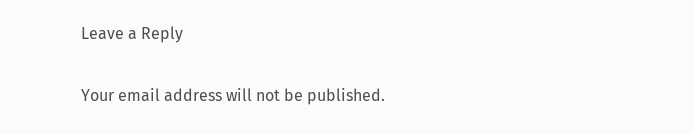Leave a Reply

Your email address will not be published.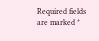Required fields are marked *